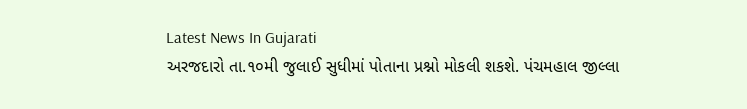Latest News In Gujarati
અરજદારો તા.૧૦મી જુલાઈ સુધીમાં પોતાના પ્રશ્નો મોકલી શકશે. પંચમહાલ જીલ્લા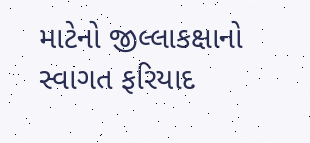માટેનો જીલ્લાકક્ષાનો સ્વાગત ફરિયાદ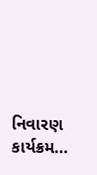નિવારણ કાર્યક્રમ…